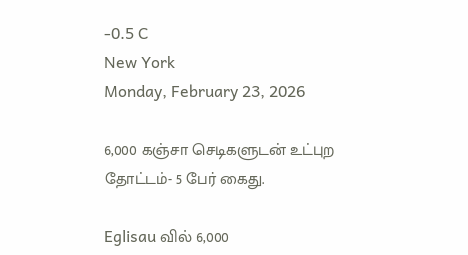-0.5 C
New York
Monday, February 23, 2026

6,000 கஞ்சா செடிகளுடன் உட்புற தோட்டம்- 5 பேர் கைது.

Eglisau வில் 6,000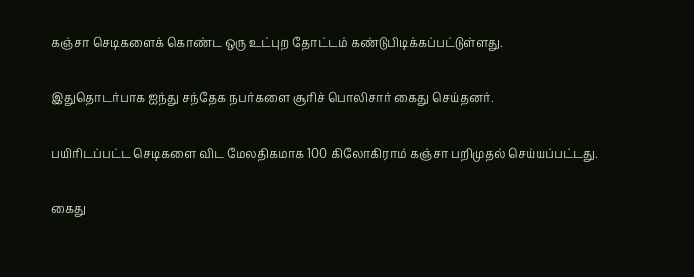கஞ்சா செடிகளைக் கொண்ட ஒரு உட்புற தோட்டம் கண்டுபிடிக்கப்பட்டுள்ளது.

இதுதொடர்பாக ஐந்து சந்தேக நபர்களை சூரிச் பொலிசார் கைது செய்தனர்.

பயிரிடப்பட்ட செடிகளை விட மேலதிகமாக 100 கிலோகிராம் கஞ்சா பறிமுதல் செய்யப்பட்டது.

கைது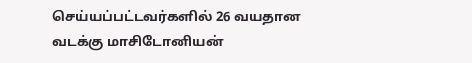செய்யப்பட்டவர்களில் 26 வயதான வடக்கு மாசிடோனியன்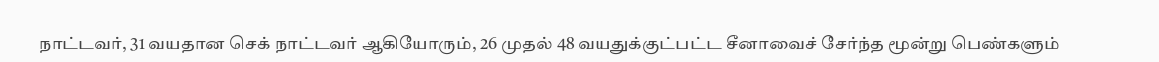நாட்டவர், 31 வயதான செக் நாட்டவர் ஆகியோரும், 26 முதல் 48 வயதுக்குட்பட்ட சீனாவைச் சேர்ந்த மூன்று பெண்களும்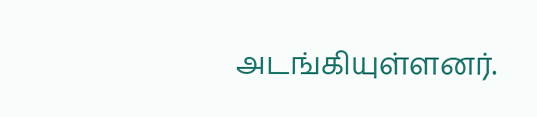அடங்கியுள்ளனர்.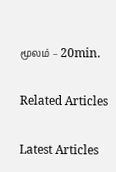மூலம் – 20min.

Related Articles

Latest Articles